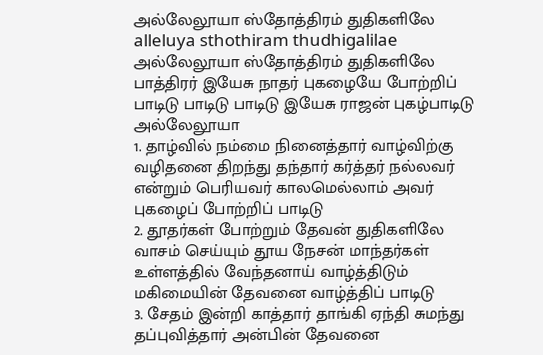அல்லேலூயா ஸ்தோத்திரம் துதிகளிலே
alleluya sthothiram thudhigalilae
அல்லேலூயா ஸ்தோத்திரம் துதிகளிலே பாத்திரர் இயேசு நாதர் புகழையே போற்றிப் பாடிடு பாடிடு பாடிடு இயேசு ராஜன் புகழ்பாடிடு அல்லேலூயா
1. தாழ்வில் நம்மை நினைத்தார் வாழ்விற்கு வழிதனை திறந்து தந்தார் கர்த்தர் நல்லவர் என்றும் பெரியவர் காலமெல்லாம் அவர் புகழைப் போற்றிப் பாடிடு
2. தூதர்கள் போற்றும் தேவன் துதிகளிலே வாசம் செய்யும் தூய நேசன் மாந்தர்கள் உள்ளத்தில் வேந்தனாய் வாழ்த்திடும் மகிமையின் தேவனை வாழ்த்திப் பாடிடு
3. சேதம் இன்றி காத்தார் தாங்கி ஏந்தி சுமந்து தப்புவித்தார் அன்பின் தேவனை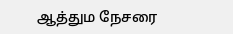ஆத்தும நேசரை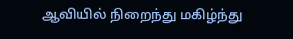ஆவியில் நிறைந்து மகிழ்ந்து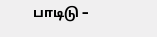பாடிடு –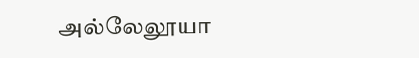அல்லேலூயா